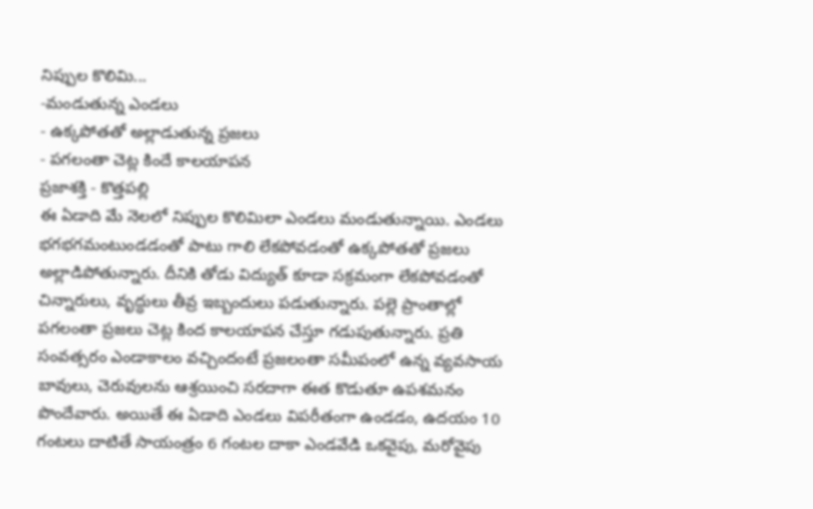నిప్పుల కొలిమి...
-మండుతున్న ఎండలు
- ఉక్కపోతతో అల్లాడుతున్న ప్రజలు
- పగలంతా చెట్ల కిందే కాలయాపన
ప్రజాశక్తి - కొత్తపల్లి
ఈ ఏడాది మే నెలలో నిప్పుల కొలిమిలా ఎండలు మండుతున్నాయి. ఎండలు భగభగమంటుండడంతో పాటు గాలి లేకపోవడంతో ఉక్కపోతతో ప్రజలు అల్లాడిపోతున్నారు. దీనికి తోడు విద్యుత్ కూడా సక్రమంగా లేకపోవడంతో చిన్నారులు, వృద్ధులు తీవ్ర ఇబ్బందులు పడుతున్నారు. పల్లె ప్రాంతాల్లో పగలంతా ప్రజలు చెట్ల కింద కాలయాపన చేస్తూ గడుపుతున్నారు. ప్రతి సంవత్సరం ఎండాకాలం వచ్చిందంటే ప్రజలంతా సమీపంలో ఉన్న వ్యవసాయ బావులు, చెరువులను ఆశ్రయించి సరదాగా ఈత కొడుతూ ఉపశమనం పొందేవారు. అయితే ఈ ఏడాది ఎండలు విపరీతంగా ఉండడం, ఉదయం 10 గంటలు దాటితే సాయంత్రం 6 గంటల దాకా ఎండవేడి ఒకవైపు, మరోవైపు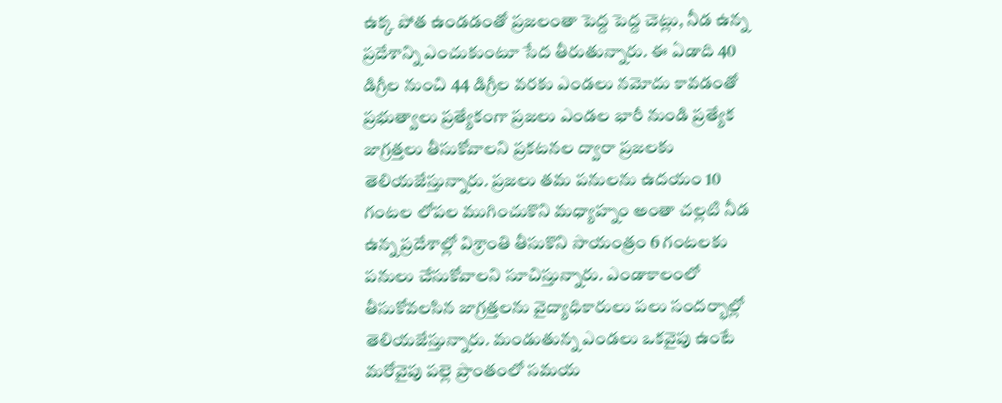ఉక్క పోత ఉండడంతో ప్రజలంతా పెద్ద పెద్ద చెట్లు, నీడ ఉన్న ప్రదేశాన్ని ఎంచుకుంటూ సేద తీరుతున్నారు. ఈ ఏడాది 40 డిగ్రీల నుంచి 44 డిగ్రీల వరకు ఎండలు నమోదు కావడంతో ప్రభుత్వాలు ప్రత్యేకంగా ప్రజలు ఎండల భారీ నుండి ప్రత్యేక జాగ్రత్తలు తీసుకోవాలని ప్రకటనల ద్వారా ప్రజలకు తెలియజేస్తున్నారు. ప్రజలు తమ పనులను ఉదయం 10 గంటల లోపల ముగించుకొని మధ్యాహ్నం అంతా చల్లటి నీడ ఉన్న ప్రదేశాల్లో విశ్రాంతి తీసుకొని సాయంత్రం 6 గంటలకు పనులు చేసుకోవాలని సూచిస్తున్నారు. ఎండాకాలంలో తీసుకోవలసిన జాగ్రత్తలను వైద్యాధికారులు పలు సందర్భాల్లో తెలియజేస్తున్నారు. మండుతున్న ఎండలు ఒకవైపు ఉంటే మరోవైపు పల్లె ప్రాంతంలో సమయ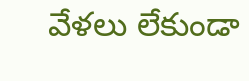వేళలు లేకుండా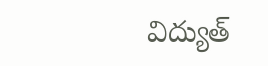విద్యుత్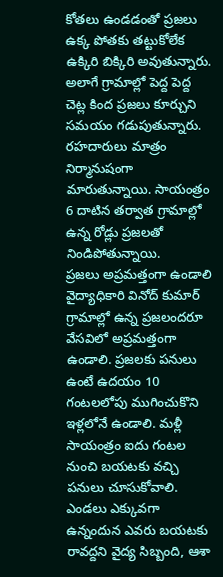కోతలు ఉండడంతో ప్రజలు ఉక్క పోతకు తట్టుకోలేక ఉక్కిరి బిక్కిరి అవుతున్నారు. అలాగే గ్రామాల్లో పెద్ద పెద్ద చెట్ల కింద ప్రజలు కూర్చుని సమయం గడుపుతున్నారు. రహదారులు మాత్రం నిర్మానుషంగా మారుతున్నాయి. సాయంత్రం 6 దాటిన తర్వాత గ్రామాల్లో ఉన్న రోడ్లు ప్రజలతో నిండిపోతున్నాయి.
ప్రజలు అప్రమత్తంగా ఉండాలి
వైద్యాధికారి వినోద్ కుమార్
గ్రామాల్లో ఉన్న ప్రజలందరూ వేసవిలో అప్రమత్తంగా ఉండాలి. ప్రజలకు పనులు ఉంటే ఉదయం 10 గంటలలోపు ముగించుకొని ఇళ్లలోనే ఉండాలి. మళ్లీ సాయంత్రం ఐదు గంటల నుంచి బయటకు వచ్చి పనులు చూసుకోవాలి. ఎండలు ఎక్కువగా ఉన్నందున ఎవరు బయటకు రావద్దని వైద్య సిబ్బంది, ఆశా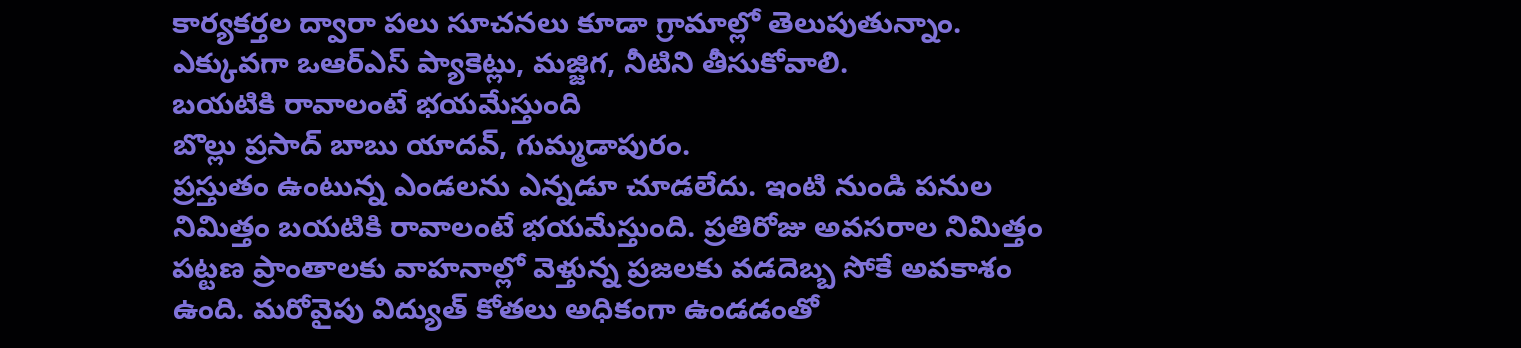కార్యకర్తల ద్వారా పలు సూచనలు కూడా గ్రామాల్లో తెలుపుతున్నాం. ఎక్కువగా ఒఆర్ఎస్ ప్యాకెట్లు, మజ్జిగ, నీటిని తీసుకోవాలి.
బయటికి రావాలంటే భయమేస్తుంది
బొల్లు ప్రసాద్ బాబు యాదవ్, గుమ్మడాపురం.
ప్రస్తుతం ఉంటున్న ఎండలను ఎన్నడూ చూడలేదు. ఇంటి నుండి పనుల నిమిత్తం బయటికి రావాలంటే భయమేస్తుంది. ప్రతిరోజు అవసరాల నిమిత్తం పట్టణ ప్రాంతాలకు వాహనాల్లో వెళ్తున్న ప్రజలకు వడదెబ్బ సోకే అవకాశం ఉంది. మరోవైపు విద్యుత్ కోతలు అధికంగా ఉండడంతో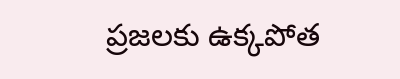ప్రజలకు ఉక్కపోత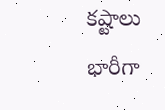కష్టాలు భారీగా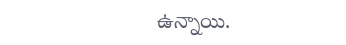ఉన్నాయి.